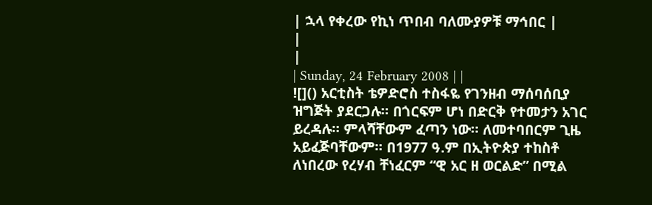| ኋላ የቀረው የኪነ ጥበብ ባለሙያዎቹ ማኅበር |
|
|
| Sunday, 24 February 2008 | |
![]() አርቲስት ቴዎድሮስ ተስፋዬ የገንዘብ ማሰባሰቢያ ዝግጅት ያደርጋሉ፡፡ በጎርፍም ሆነ በድርቅ የተመታን አገር ይረዳሉ፡፡ ምላሻቸውም ፈጣን ነው፡፡ ለመተባበርም ጊዜ አይፈጅባቸውም፡፡ በ1977 ዓ.ም በኢትዮጵያ ተከስቶ ለነበረው የረሃብ ቸነፈርም “ዊ አር ዘ ወርልድ” በሚል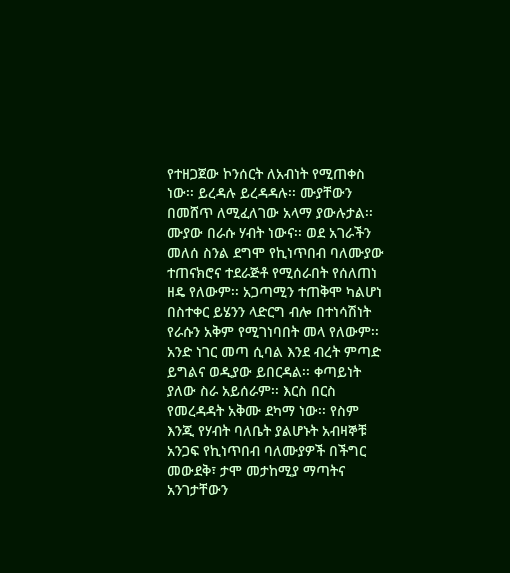የተዘጋጀው ኮንሰርት ለአብነት የሚጠቀስ ነው፡፡ ይረዳሉ ይረዳዳሉ፡፡ ሙያቸውን በመሸጥ ለሚፈለገው አላማ ያውሉታል፡፡ ሙያው በራሱ ሃብት ነውና፡፡ ወደ አገራችን መለሰ ስንል ደግሞ የኪነጥበብ ባለሙያው ተጠናክሮና ተደራጅቶ የሚሰራበት የሰለጠነ ዘዴ የለውም፡፡ አጋጣሚን ተጠቅሞ ካልሆነ በስተቀር ይሄንን ላድርግ ብሎ በተነሳሽነት የራሱን አቅም የሚገነባበት መላ የለውም፡፡ አንድ ነገር መጣ ሲባል እንደ ብረት ምጣድ ይግልና ወዲያው ይበርዳል፡፡ ቀጣይነት ያለው ስራ አይሰራም፡፡ እርስ በርስ የመረዳዳት አቅሙ ደካማ ነው፡፡ የስም እንጂ የሃብት ባለቤት ያልሆኑት አብዛኞቹ አንጋፍ የኪነጥበብ ባለሙያዎች በችግር መውደቅ፣ ታሞ መታከሚያ ማጣትና አንገታቸውን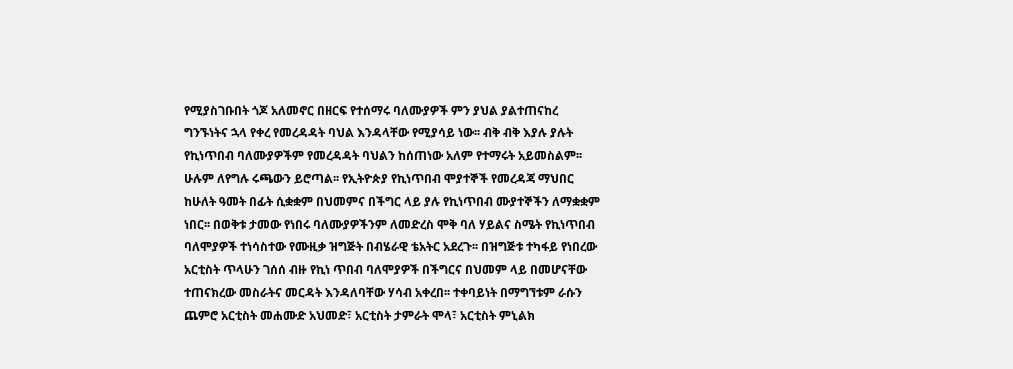የሚያስገቡበት ጎጆ አለመኖር በዘርፍ የተሰማሩ ባለሙያዎች ምን ያህል ያልተጠናከረ ግንኙነትና ኋላ የቀረ የመረዳዳት ባህል እንዳላቸው የሚያሳይ ነው፡፡ ብቅ ብቅ እያሉ ያሉት የኪነጥበብ ባለሙያዎችም የመረዳዳት ባህልን ከሰጠነው አለም የተማሩት አይመስልም፡፡ ሁሉም ለየግሉ ሩጫውን ይሮጣል፡፡ የኢትዮጵያ የኪነጥበብ ሞያተኞች የመረዳጃ ማህበር ከሁለት ዓመት በፊት ሲቋቋም በህመምና በችግር ላይ ያሉ የኪነጥበብ ሙያተኞችን ለማቋቋም ነበር፡፡ በወቅቱ ታመው የነበሩ ባለሙያዎችንም ለመድረስ ሞቅ ባለ ሃይልና ስሜት የኪነጥበብ ባለሞያዎች ተነሳስተው የሙዚቃ ዝግጅት በብሄራዊ ቴአትር አደረጉ፡፡ በዝግጅቱ ተካፋይ የነበረው አርቲስት ጥላሁን ገሰሰ ብዙ የኪነ ጥበብ ባለሞያዎች በችግርና በህመም ላይ በመሆናቸው ተጠናክረው መስራትና መርዳት እንዳለባቸው ሃሳብ አቀረበ፡፡ ተቀባይነት በማግኘቱም ራሱን ጨምሮ አርቲስት መሐሙድ አህመድ፣ አርቲስት ታምራት ሞላ፣ አርቲስት ምኒልክ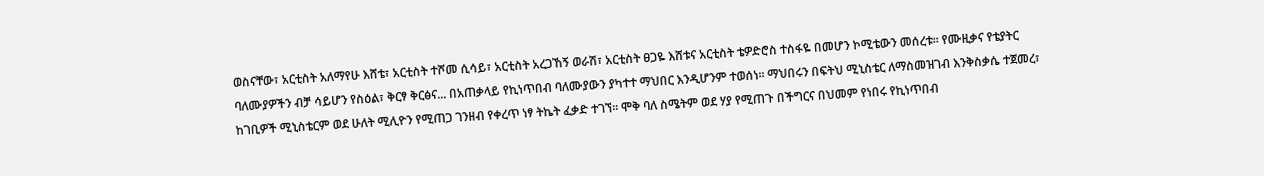ወስናቸው፣ አርቲስት አለማየሁ እሸቴ፣ አርቲስት ተሾመ ሲሳይ፣ አርቲስት አረጋኸኝ ወራሽ፣ አርቲስት ፀጋዬ እሸቱና አርቲስት ቴዎድሮስ ተስፋዬ በመሆን ኮሚቴውን መሰረቱ፡፡ የሙዚቃና የቴያትር ባለሙያዎችን ብቻ ሳይሆን የስዕል፣ ቅርፃ ቅርፅና... በአጠቃላይ የኪነጥበብ ባለሙያውን ያካተተ ማህበር እንዲሆንም ተወሰነ፡፡ ማህበሩን በፍትህ ሚኒስቴር ለማስመዝገብ እንቅስቃሴ ተጀመረ፣ ከገቢዎች ሚኒስቴርም ወደ ሁለት ሚሊዮን የሚጠጋ ገንዘብ የቀረጥ ነፃ ትኬት ፈቃድ ተገኘ፡፡ ሞቅ ባለ ስሜትም ወደ ሃያ የሚጠጉ በችግርና በህመም የነበሩ የኪነጥበብ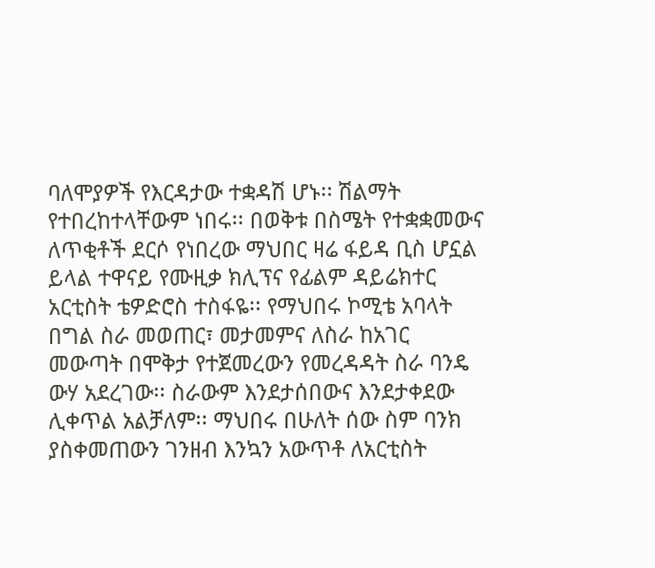ባለሞያዎች የእርዳታው ተቋዳሽ ሆኑ፡፡ ሽልማት የተበረከተላቸውም ነበሩ፡፡ በወቅቱ በስሜት የተቋቋመውና ለጥቂቶች ደርሶ የነበረው ማህበር ዛሬ ፋይዳ ቢስ ሆኗል ይላል ተዋናይ የሙዚቃ ክሊፕና የፊልም ዳይሬክተር አርቲስት ቴዎድሮስ ተስፋዬ፡፡ የማህበሩ ኮሚቴ አባላት በግል ስራ መወጠር፣ መታመምና ለስራ ከአገር መውጣት በሞቅታ የተጀመረውን የመረዳዳት ስራ ባንዴ ውሃ አደረገው፡፡ ስራውም እንደታሰበውና እንደታቀደው ሊቀጥል አልቻለም፡፡ ማህበሩ በሁለት ሰው ስም ባንክ ያስቀመጠውን ገንዘብ እንኳን አውጥቶ ለአርቲስት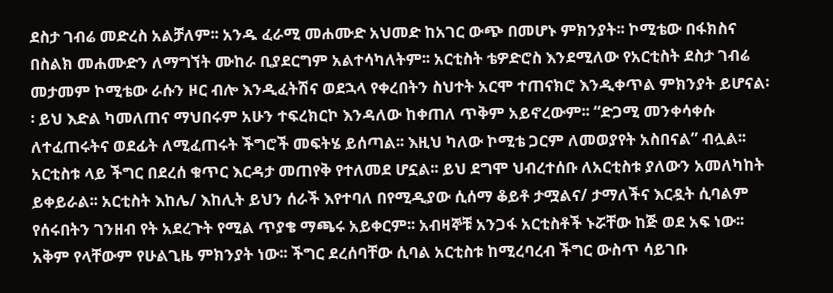ደስታ ገብሬ መድረስ አልቻለም፡፡ አንዱ ፈራሚ መሐሙድ አህመድ ከአገር ውጭ በመሆኑ ምክንያት፡፡ ኮሚቴው በፋክስና በስልክ መሐሙድን ለማግኘት ሙከራ ቢያደርግም አልተሳካለትም፡፡ አርቲስት ቴዎድሮስ እንደሚለው የአርቲስት ደስታ ገብሬ መታመም ኮሚቴው ራሱን ዞር ብሎ እንዲፈትሽና ወደኋላ የቀረበትን ስህተት አርሞ ተጠናክሮ እንዲቀጥል ምክንያት ይሆናል፡፡ ይህ እድል ካመለጠና ማህበሩም አሁን ተፍረክርኮ እንዳለው ከቀጠለ ጥቅም አይኖረውም፡፡ “ድጋሚ መንቀሳቀሱ ለተፈጠሩትና ወደፊት ለሚፈጠሩት ችግሮች መፍትሄ ይሰጣል፡፡ እዚህ ካለው ኮሚቴ ጋርም ለመወያየት አስበናል” ብሏል፡፡ አርቲስቱ ላይ ችግር በደረሰ ቁጥር እርዳታ መጠየቅ የተለመደ ሆኗል፡፡ ይህ ደግሞ ህብረተሰቡ ለአርቲስቱ ያለውን አመለካከት ይቀይራል፡፡ አርቲስት እከሌ/ እከሊት ይህን ሰራች እየተባለ በየሚዲያው ሲሰማ ቆይቶ ታሟልና/ ታማለችና እርዷት ሲባልም የሰሩበትን ገንዘብ የት አደረጉት የሚል ጥያቄ ማጫሩ አይቀርም፡፡ አብዛኞቹ አንጋፋ አርቲስቶች ኑሯቸው ከጅ ወደ አፍ ነው፡፡ አቅም የላቸውም የሁልጊዜ ምክንያት ነው፡፡ ችግር ደረሰባቸው ሲባል አርቲስቱ ከሚረባረብ ችግር ውስጥ ሳይገቡ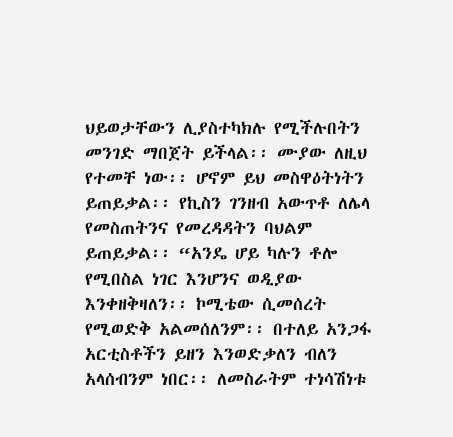ህይወታቸውን ሊያስተካክሉ የሚችሉበትን መንገድ ማበጀት ይችላል፡፡ ሙያው ለዚህ የተመቸ ነው፡፡ ሆኖም ይህ መስዋዕትነትን ይጠይቃል፡፡ የኪስን ገንዘብ አውጥቶ ለሌላ የመስጠትንና የመረዳዳትን ባህልም ይጠይቃል፡፡ “አንዴ ሆይ ካሉን ቶሎ የሚበስል ነገር እንሆንና ወዲያው እንቀዘቅዛለን፡፡ ኮሚቴው ሲመሰረት የሚወድቅ አልመሰለንም፡፡ በተለይ አንጋፋ አርቲስቶችን ይዘን እንወድቃለን ብለን አላሰብንም ነበር፡፡ ለመስራትም ተነሳሽነቱ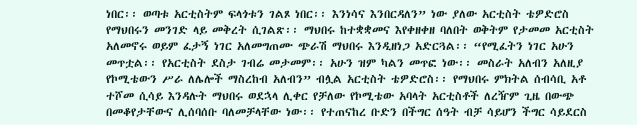ነበር፡፡ ወጣቱ አርቲስትም ፍላጎቱን ገልጾ ነበር፡፡ እንነሳና እንበርዳለን” ነው ያለው አርቲስት ቴዎድሮስ የማህበሩን መንገድ ላይ መቅረት ሲገልጽ፡፡ ማህበሩ ከተቋቋመና እየቀዘቀዘ ባለበት ወቅትም የታመመ አርቲስት አለመኖሩ ወይም ፈታኝ ነገር አለመግጠሙ ጭራሽ ማህበሩ እንዲዘነጋ አድርጓል፡፡ “የሚፈትን ነገር አሁን መጥቷል፡፡ የአርቲስት ደስታ ገብሬ መታመም፡፡ አሁን ዝም ካልን መጥፎ ነው፡፡ መስራት አለብን አለዚያ የኮሚቴውን ሥራ ለሌሎች ማስረከብ አለብን” ብሏል አርቲስት ቴዎድሮስ፡፡ የማህበሩ ምክትል ሰብሳቢ አቶ ተሾመ ሲሳይ እንዳሉት ማህበሩ ወደኋላ ሊቀር የቻለው የኮሚቴው አባላት አርቲስቶች ለረዥም ጊዜ በውጭ በመቆየታቸውና ሊሰባሰቡ ባለመቻላቸው ነው፡፡ የተጠናከረ ቡድን በችግር ሰዓት ብቻ ሳይሆን ችግር ሳይደርስ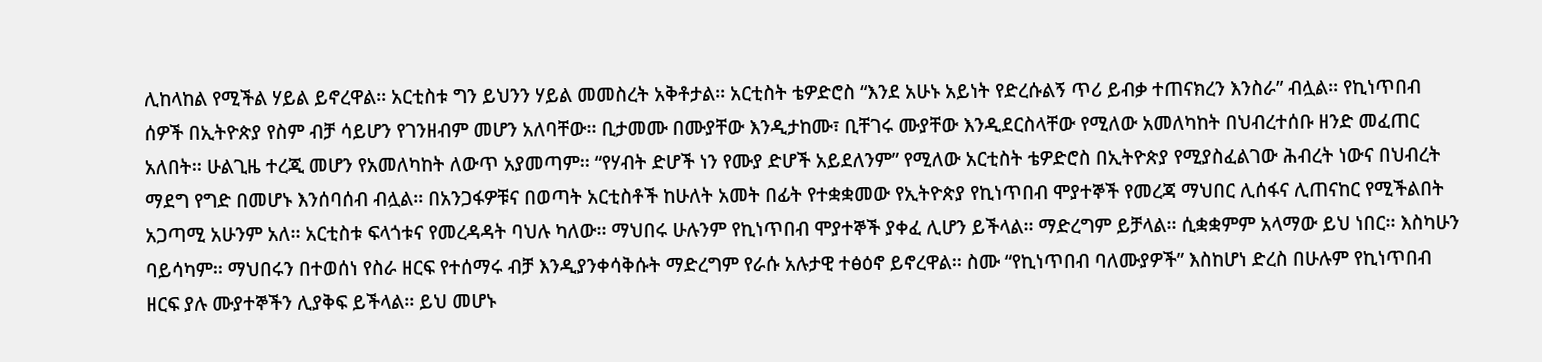ሊከላከል የሚችል ሃይል ይኖረዋል፡፡ አርቲስቱ ግን ይህንን ሃይል መመስረት አቅቶታል፡፡ አርቲስት ቴዎድሮስ “እንደ አሁኑ አይነት የድረሱልኝ ጥሪ ይብቃ ተጠናክረን እንስራ” ብሏል፡፡ የኪነጥበብ ሰዎች በኢትዮጵያ የስም ብቻ ሳይሆን የገንዘብም መሆን አለባቸው፡፡ ቢታመሙ በሙያቸው እንዲታከሙ፣ ቢቸገሩ ሙያቸው እንዲደርስላቸው የሚለው አመለካከት በህብረተሰቡ ዘንድ መፈጠር አለበት፡፡ ሁልጊዜ ተረጂ መሆን የአመለካከት ለውጥ አያመጣም፡፡ “የሃብት ድሆች ነን የሙያ ድሆች አይደለንም” የሚለው አርቲስት ቴዎድሮስ በኢትዮጵያ የሚያስፈልገው ሕብረት ነውና በህብረት ማደግ የግድ በመሆኑ እንሰባሰብ ብሏል፡፡ በአንጋፋዎቹና በወጣት አርቲስቶች ከሁለት አመት በፊት የተቋቋመው የኢትዮጵያ የኪነጥበብ ሞያተኞች የመረጃ ማህበር ሊሰፋና ሊጠናከር የሚችልበት አጋጣሚ አሁንም አለ፡፡ አርቲስቱ ፍላጎቱና የመረዳዳት ባህሉ ካለው፡፡ ማህበሩ ሁሉንም የኪነጥበብ ሞያተኞች ያቀፈ ሊሆን ይችላል፡፡ ማድረግም ይቻላል፡፡ ሲቋቋምም አላማው ይህ ነበር፡፡ እስካሁን ባይሳካም፡፡ ማህበሩን በተወሰነ የስራ ዘርፍ የተሰማሩ ብቻ እንዲያንቀሳቅሱት ማድረግም የራሱ አሉታዊ ተፅዕኖ ይኖረዋል፡፡ ስሙ “የኪነጥበብ ባለሙያዎች” እስከሆነ ድረስ በሁሉም የኪነጥበብ ዘርፍ ያሉ ሙያተኞችን ሊያቅፍ ይችላል፡፡ ይህ መሆኑ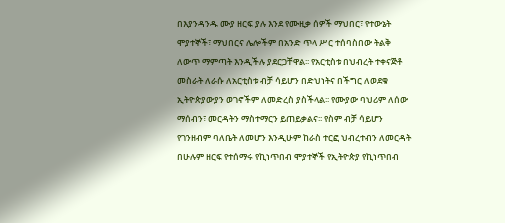በእያንዳንዱ ሙያ ዘርፍ ያሉ እንደ የሙዚቃ ሰዎች ማህበር፣ የተውኔት ሞያተኞች፣ ማህበርና ሌሎችም በአንድ ጥላ ሥር ተሰባስበው ትልቅ ለውጥ ማምጣት እንዲችሉ ያደርጋቸዋል፡፡ የአርቲስቱ በህብረት ተቀናጅቶ መስራት ለራሱ ለአርቲስቱ ብቻ ሳይሆን በድህነትና በችግር ለወደቁ ኢትዮጵያውያን ወገኖችም ለመድረስ ያስችላል፡፡ የሙያው ባህሪም ለሰው ማሰብን፣ መርዳትን ማስተማርን ይጠይቃልና፡፡ የስም ብቻ ሳይሆን የገንዘብም ባለቤት ለመሆን እንዲሁም ከራስ ተርፎ ህብረተብን ለመርዳት በሁሉም ዘርፍ የተሰማሩ የኪነጥበብ ሞያተኞች የኢትዮጵያ የኪነጥበብ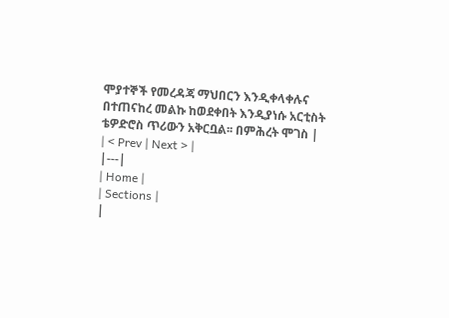ሞያተኞች የመረዳጃ ማህበርን እንዲቀላቀሉና በተጠናከረ መልኩ ከወደቀበት እንዲያነሱ አርቲስት ቴዎድሮስ ጥሪውን አቅርቧል፡፡ በምሕረት ሞገስ |
| < Prev | Next > |
|---|
| Home |
| Sections |
|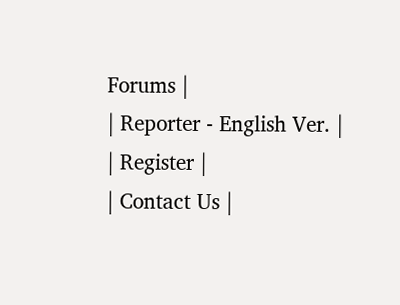Forums |
| Reporter - English Ver. |
| Register |
| Contact Us |